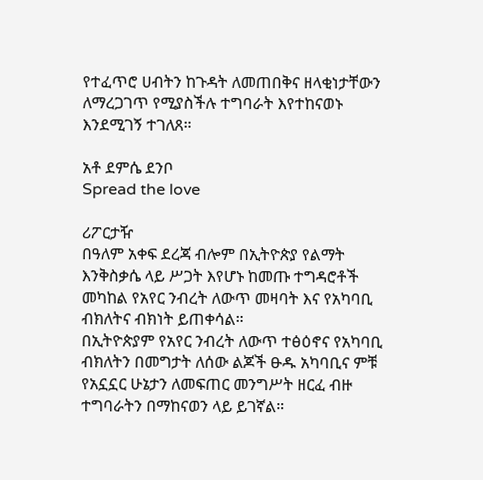የተፈጥሮ ሀብትን ከጉዳት ለመጠበቅና ዘላቂነታቸውን ለማረጋገጥ የሚያስችሉ ተግባራት እየተከናወኑ እንደሚገኝ ተገለጸ።

አቶ ደምሴ ደንቦ
Spread the love

ሪፖርታዥ
በዓለም አቀፍ ደረጃ ብሎም በኢትዮጵያ የልማት እንቅስቃሴ ላይ ሥጋት እየሆኑ ከመጡ ተግዳሮቶች መካከል የአየር ንብረት ለውጥ መዛባት እና የአካባቢ ብክለትና ብክነት ይጠቀሳል።
በኢትዮጵያም የአየር ንብረት ለውጥ ተፅዕኖና የአካባቢ ብክለትን በመግታት ለሰው ልጆች ፁዱ አካባቢና ምቹ የአኗኗር ሁኔታን ለመፍጠር መንግሥት ዘርፈ ብዙ ተግባራትን በማከናወን ላይ ይገኛል።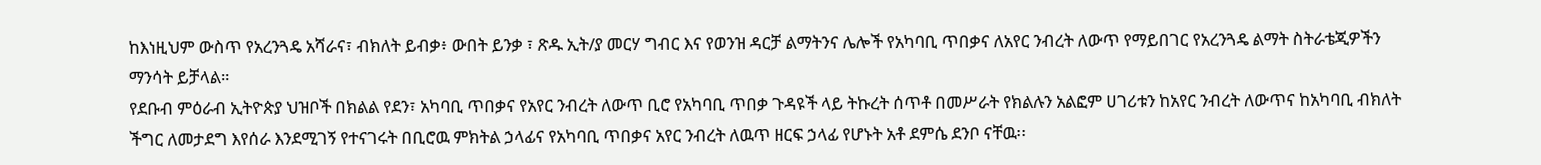ከእነዚህም ውስጥ የአረንጓዴ አሻራና፣ ብክለት ይብቃ፥ ውበት ይንቃ ፣ ጽዱ ኢት/ያ መርሃ ግብር እና የወንዝ ዳርቻ ልማትንና ሌሎች የአካባቢ ጥበቃና ለአየር ንብረት ለውጥ የማይበገር የአረንጓዴ ልማት ስትራቴጂዎችን ማንሳት ይቻላል።
የደቡብ ምዕራብ ኢትዮጵያ ህዝቦች በክልል የደን፣ አካባቢ ጥበቃና የአየር ንብረት ለውጥ ቢሮ የአካባቢ ጥበቃ ጉዳዩች ላይ ትኩረት ሰጥቶ በመሥራት የክልሉን አልፎም ሀገሪቱን ከአየር ንብረት ለውጥና ከአካባቢ ብክለት ችግር ለመታደግ እየሰራ እንደሚገኝ የተናገሩት በቢሮዉ ምክትል ኃላፊና የአካባቢ ጥበቃና አየር ንብረት ለዉጥ ዘርፍ ኃላፊ የሆኑት አቶ ደምሴ ደንቦ ናቸዉ፡፡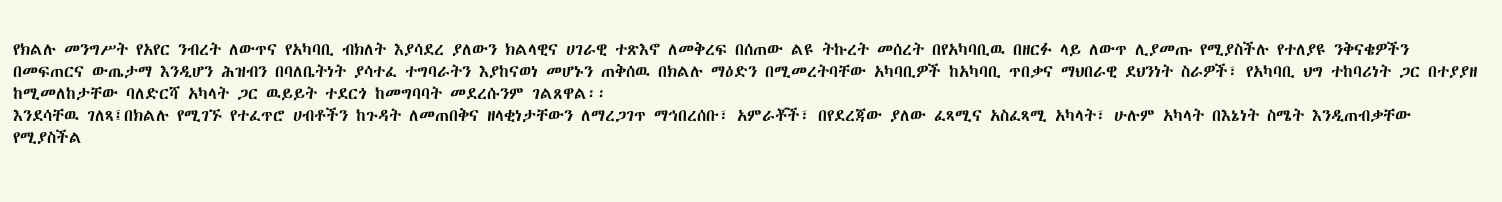የክልሉ መንግሥት የአየር ንብረት ለውጥና የአካባቢ ብክለት እያሳደረ ያለውን ክልላዊና ሀገራዊ ተጽእኖ ለመቅረፍ በሰጠው ልዩ ትኩረት መሰረት በየአካባቢዉ በዘርፉ ላይ ለውጥ ሊያመጡ የሚያስችሉ የተለያዩ ንቅናቄዎችን በመፍጠርና ውጤታማ እንዲሆን ሕዝብን በባለቤትነት ያሳተፈ ተግባራትን እያከናወነ መሆኑን ጠቅሰዉ በክልሉ ማዕድን በሚመረትባቸው አካባቢዎች ከአካባቢ ጥበቃና ማህበራዊ ደህንነት ስራዎች፣ የአካባቢ ህግ ተከባሪነት ጋር በተያያዘ ከሚመለከታቸው ባለድርሻ አካላት ጋር ዉይይት ተደርጎ ከመግባባት መደረሱንም ገልጸዋል፡፡
እንደሳቸዉ ገለጻ፤በክልሉ የሚገኙ የተፈጥሮ ሀብቶችን ከጉዳት ለመጠበቅና ዘላቂነታቸውን ለማረጋገጥ ማኅበረሰቡ፣ አምራቾች፣ በየደረጃው ያለው ፈጻሚና አስፈጻሚ አካላት፣ ሁሉም አካላት በእኔነት ስሜት እንዲጠብቃቸው የሚያስችል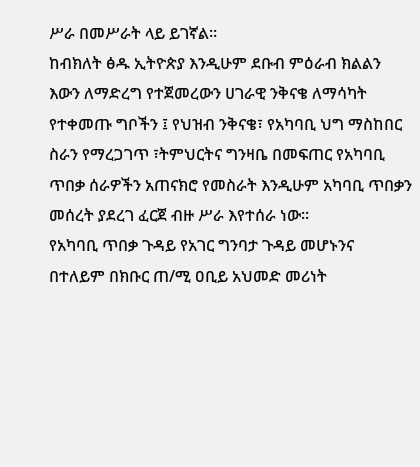ሥራ በመሥራት ላይ ይገኛል።
ከብክለት ፅዱ ኢትዮጵያ እንዲሁም ደቡብ ምዕራብ ክልልን እውን ለማድረግ የተጀመረውን ሀገራዊ ንቅናቄ ለማሳካት የተቀመጡ ግቦችን ፤ የህዝብ ንቅናቄ፣ የአካባቢ ህግ ማስከበር ስራን የማረጋገጥ ፣ትምህርትና ግንዛቤ በመፍጠር የአካባቢ ጥበቃ ሰራዎችን አጠናክሮ የመስራት እንዲሁም አካባቢ ጥበቃን መሰረት ያደረገ ፈርጀ ብዙ ሥራ እየተሰራ ነው።
የአካባቢ ጥበቃ ጉዳይ የአገር ግንባታ ጉዳይ መሆኑንና በተለይም በክቡር ጠ/ሚ ዐቢይ አህመድ መሪነት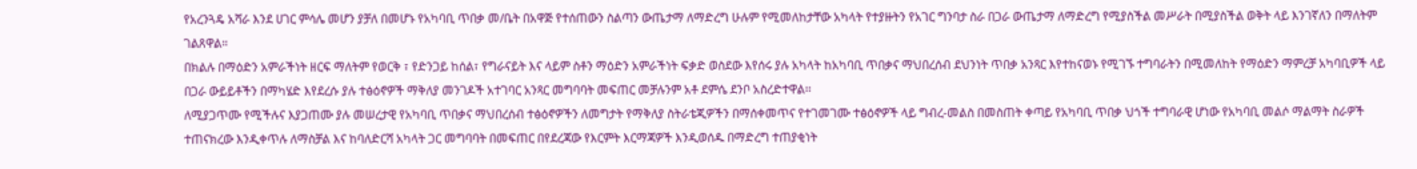የአረንጓዴ አሻራ እንደ ሀገር ምሳሌ መሆን ያቻለ በመሆኑ የአካባቢ ጥበቃ መ/ቤት በአዋጅ የተሰጠውን ስልጣን ውጤታማ ለማድረግ ሁሉም የሚመለከታቸው አካላት የተያዙትን የአገር ግንባታ ስራ በጋራ ውጤታማ ለማድረግ የሚያስችል መሥራት በሚያስችል ወቅት ላይ እንገኛለን በማለትም ገልጸዋል።
በክልሉ በማዕድን አምራችነት ዘርፍ ማለትም የወርቅ ፣ የድንጋይ ከሰል፣ የግራናይት እና ላይም ስቶን ማዕድን አምራችነት ፍቃድ ወስደው እየሰሩ ያሉ አካላት ከአካባቢ ጥበቃና ማህበረሰብ ደህንነት ጥበቃ አንጻር እየተከናወኑ የሚገኙ ተግባራትን በሚመለከት የማዕድን ማምረቻ አካባቢዎች ላይ በጋራ ውይይቶችን በማካሄድ እየደረሱ ያሉ ተፅዕኖዎች ማቅለያ መንገዶች አተገባር አንጻር መግባባት መፍጠር መቻሉንም አቶ ደምሴ ደንቦ አስረድተዋል፡፡
ለሚያጋጥሙ የሚችሉና እያጋጠሙ ያሉ መሠረታዊ የአካባቢ ጥበቃና ማህበረሰብ ተፅዕኖዎችን ለመግታት የማቅለያ ስትራቴጂዎችን በማሰቀመጥና የተገመገሙ ተፅዕኖዎች ላይ ግብረ-መልስ በመስጠት ቀጣይ የአካባቢ ጥበቃ ህጎች ተግባራዊ ሆነው የአካባቢ መልሶ ማልማት ስራዎች ተጠናክረው እንዲቀጥሉ ለማስቻል እና ከባለድርሻ አካላት ጋር መግባባት በመፍጠር በየደረጃው የእርምት እርማጃዎች እንዲወሰዱ በማድረግ ተጠያቂነት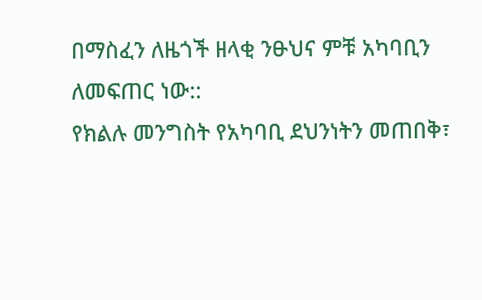በማስፈን ለዜጎች ዘላቂ ንፁህና ምቹ አካባቢን ለመፍጠር ነው::
የክልሉ መንግስት የአካባቢ ደህንነትን መጠበቅ፣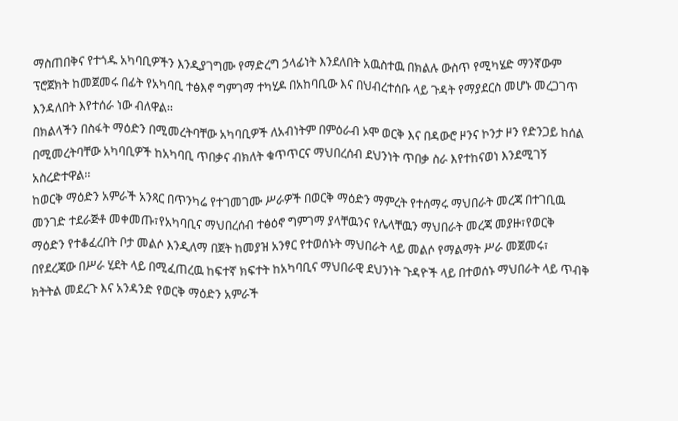ማስጠበቅና የተጎዱ አካባቢዎችን እንዲያገግሙ የማድረግ ኃላፊነት እንደለበት አዉስተዉ በክልሉ ውስጥ የሚካሄድ ማንኛውም ፕሮጀክት ከመጀመሩ በፊት የአካባቢ ተፅእኖ ግምገማ ተካሂዶ በአከባቢው እና በህብረተሰቡ ላይ ጉዳት የማያደርስ መሆኑ መረጋገጥ እንዳለበት እየተሰራ ነው ብለዋል፡፡
በክልላችን በስፋት ማዕድን በሚመረትባቸው አካባቢዎች ለአብነትም በምዕራብ ኦሞ ወርቅ እና በዳውሮ ዞንና ኮንታ ዞን የድንጋይ ከሰል በሚመረትባቸው አካባቢዎች ከአካባቢ ጥበቃና ብክለት ቁጥጥርና ማህበረሰብ ደህንነት ጥበቃ ስራ እየተከናወነ እንደሚገኝ አስረድተዋል፡፡
ከወርቅ ማዕድን አምራች አንጻር በጥንካሬ የተገመገሙ ሥራዎች በወርቅ ማዕድን ማምረት የተሰማሩ ማህበራት መረጃ በተገቢዉ መንገድ ተደራጅቶ መቀመጡ፣የአካባቢና ማህበረሰብ ተፅዕኖ ግምገማ ያላቸዉንና የሌላቸዉን ማህበራት መረጃ መያዙ፣የወርቅ ማዕድን የተቆፈረበት ቦታ መልሶ እንዲለማ በጀት ከመያዝ አንፃር የተወሰኑት ማህበራት ላይ መልሶ የማልማት ሥራ መጀመሩ፣ በየደረጃው በሥራ ሂደት ላይ በሚፈጠረዉ ከፍተኛ ክፍተት ከአካባቢና ማህበራዊ ደህንነት ጉዳዮች ላይ በተወሰኑ ማህበራት ላይ ጥብቅ ክትትል መደረጉ እና አንዳንድ የወርቅ ማዕድን አምራች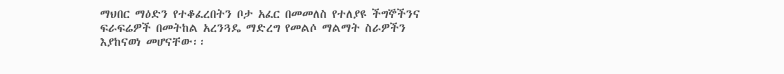ማህበር ማዕድን የተቆፈረበትን ቦታ አፈር በመመለስ የተለያዩ ችግኞችንና ፍራፍሬዎች በመትከል አረንጓዴ ማድረግ የመልሶ ማልማት ስራዎችን እያከናወነ መሆናቸው፡፡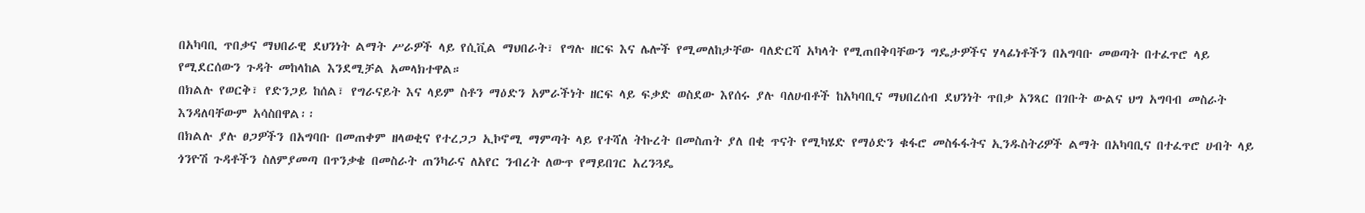በአካባቢ ጥበቃና ማህበራዊ ደህንነት ልማት ሥራዎች ላይ የሲቪል ማህበራት፣ የግሉ ዘርፍ እና ሌሎች የሚመለከታቸው ባለድርሻ አካላት የሚጠበቅባቸውን ግዴታዎችና ሃላፊነቶችን በአግባቡ መወጣት በተፈጥሮ ላይ የሚደርሰውን ጉዳት መከላከል እንደሚቻል አመላክተዋል።
በክልሉ የወርቅ፣ የድንጋይ ከሰል፣ የግራናይት እና ላይም ስቶን ማዕድን አምራችነት ዘርፍ ላይ ፍቃድ ወስደው እየሰሩ ያሉ ባለሀብቶች ከአካባቢና ማህበረሰብ ደህንነት ጥበቃ አንጻር በገቡት ውልና ህግ አግባብ መስራት እንዳለባቸውም አሳስበዋል፡፡
በክልሉ ያሉ ፀጋዎችን በአግባቡ በመጠቀም ዘላወቂና የተረጋጋ ኢኮኖሚ ማምጣት ላይ የተሻለ ትኩረት በመስጠት ያለ በቂ ጥናት የሚካሄድ የማዕድን ቁፋሮ መስፋፋትና ኢንዱስትሪዎች ልማት በአካባቢና በተፈጥሮ ሀብት ላይ ጎንዮሽ ጉዳቶችን ስለምያመጣ በጥንቃቄ በመስራት ጠንካራና ለአየር ንብረት ለውጥ የማይበገር አረንጓዴ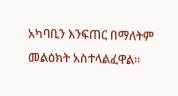አካባቢን እንፍጠር በማለትም መልዕክት አስተላልፈዋል፡፡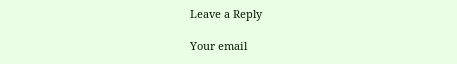Leave a Reply

Your email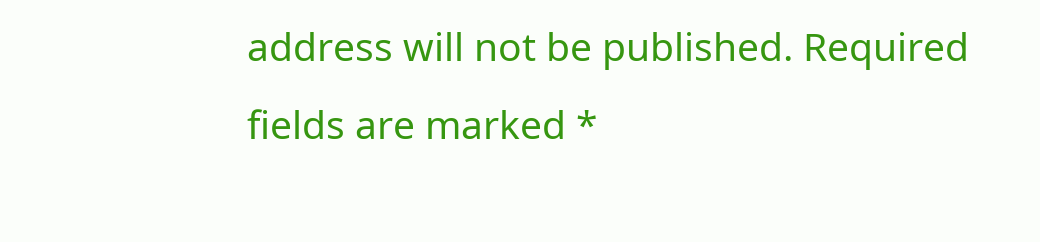address will not be published. Required fields are marked *